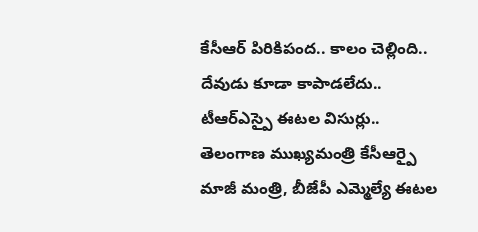కేసీఆర్ పిరికిపంద.. కాలం చెల్లింది.. దేవుడు కూడా కాపాడలేదు.. టీఆర్ఎస్పై ఈటల విసుర్లు..
తెలంగాణ ముఖ్యమంత్రి కేసీఆర్పై మాజీ మంత్రి, బీజేపీ ఎమ్మెల్యే ఈటల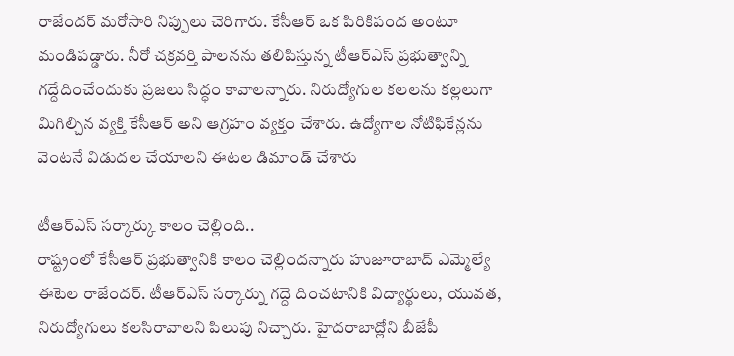రాజేందర్ మరోసారి నిప్పులు చెరిగారు. కేసీఆర్ ఒక పిరికిపంద అంటూ మండిపడ్డారు. నీరో చక్రవర్తి పాలనను తలిపిస్తున్న టీఆర్ఎస్ ప్రభుత్వాన్ని గద్దేదించేందుకు ప్రజలు సిద్ధం కావాలన్నారు. నిరుద్యోగుల కలలను కల్లలుగా మిగిల్చిన వ్యక్తి కేసీఆర్ అని ఆగ్రహం వ్యక్తం చేశారు. ఉద్యోగాల నోటిఫికేన్లను వెంటనే విడుదల చేయాలని ఈటల డిమాండ్ చేశారు

టీఆర్ఎస్ సర్కార్కు కాలం చెల్లింది..
రాష్ట్రంలో కేసీఆర్ ప్రభుత్వానికి కాలం చెల్లిందన్నారు హుజూరాబాద్ ఎమ్మెల్యే ఈటెల రాజేందర్. టీఆర్ఎస్ సర్కార్ను గద్దె దించటానికి విద్యార్థులు, యువత, నిరుద్యోగులు కలసిరావాలని పిలుపు నిచ్చారు. హైదరాబాద్లోని బీజేపీ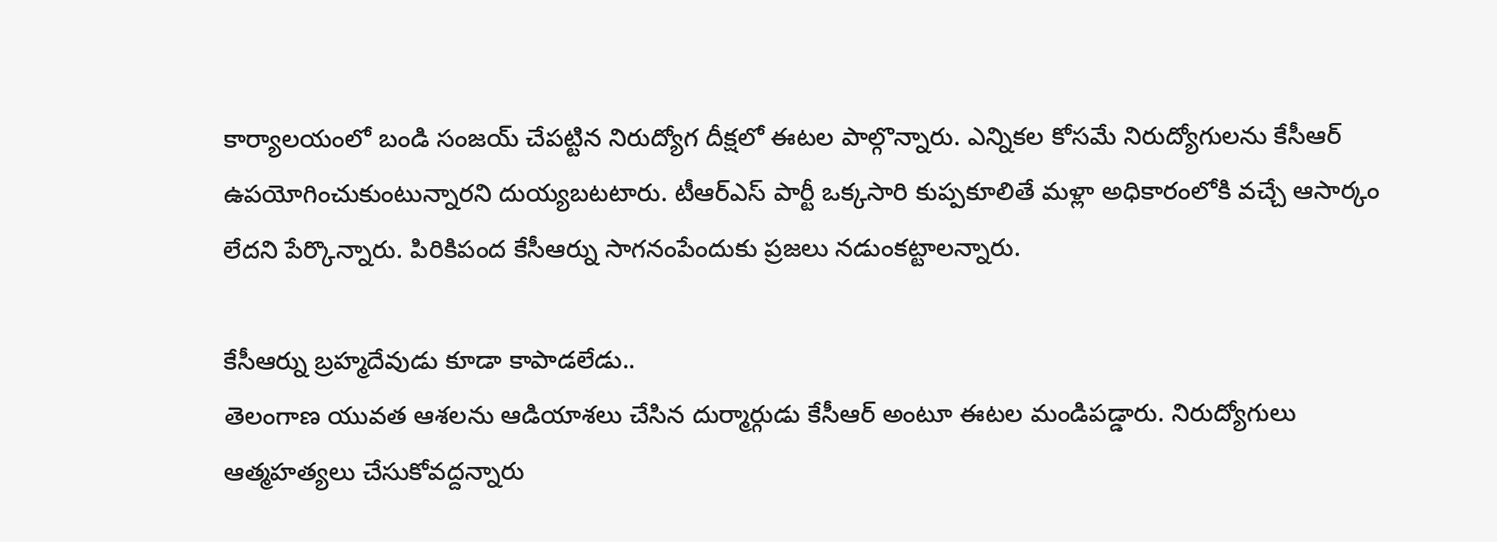కార్యాలయంలో బండి సంజయ్ చేపట్టిన నిరుద్యోగ దీక్షలో ఈటల పాల్గొన్నారు. ఎన్నికల కోసమే నిరుద్యోగులను కేసీఆర్ ఉపయోగించుకుంటున్నారని దుయ్యబటటారు. టీఆర్ఎస్ పార్టీ ఒక్కసారి కుప్పకూలితే మళ్లా అధికారంలోకి వచ్చే ఆసార్కం లేదని పేర్కొన్నారు. పిరికిపంద కేసీఆర్ను సాగనంపేందుకు ప్రజలు నడుంకట్టాలన్నారు.

కేసీఆర్ను బ్రహ్మదేవుడు కూడా కాపాడలేడు..
తెలంగాణ యువత ఆశలను ఆడియాశలు చేసిన దుర్మార్గుడు కేసీఆర్ అంటూ ఈటల మండిపడ్డారు. నిరుద్యోగులు ఆత్మహత్యలు చేసుకోవద్దన్నారు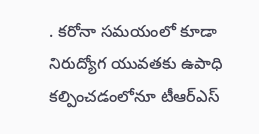. కరోనా సమయంలో కూడా నిరుద్యోగ యువతకు ఉపాధి కల్పించడంలోనూ టీఆర్ఎస్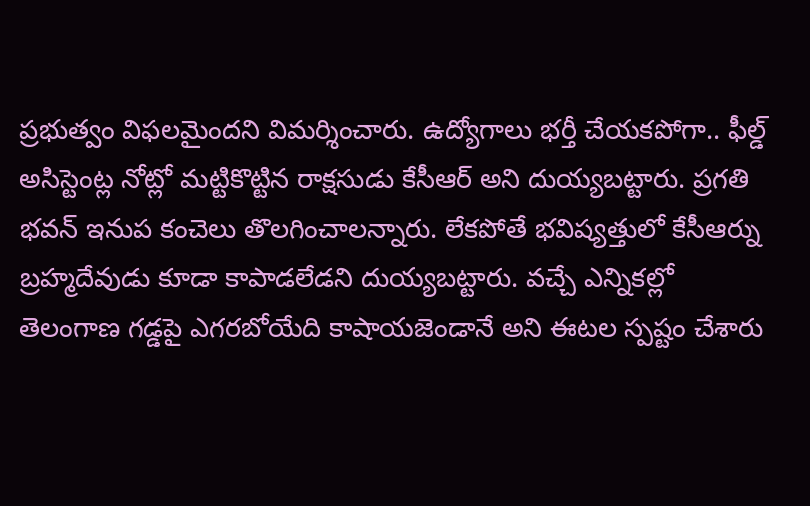ప్రభుత్వం విఫలమైందని విమర్శించారు. ఉద్యోగాలు భర్తీ చేయకపోగా.. ఫీల్డ్ అసిస్టెంట్ల నోట్లో మట్టికొట్టిన రాక్షసుడు కేసీఆర్ అని దుయ్యబట్టారు. ప్రగతి భవన్ ఇనుప కంచెలు తొలగించాలన్నారు. లేకపోతే భవిష్యత్తులో కేసీఆర్ను బ్రహ్మదేవుడు కూడా కాపాడలేడని దుయ్యబట్టారు. వచ్చే ఎన్నికల్లో తెలంగాణ గడ్డపై ఎగరబోయేది కాషాయజెండానే అని ఈటల స్పష్టం చేశారు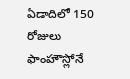ఏడాదిలో 150 రోజులు ఫాంహౌస్లోనే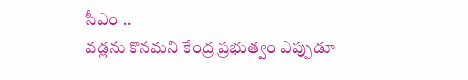సీఎం ..
వడ్లను కొనమని కేంద్ర ప్రభుత్వం ఎప్పుడూ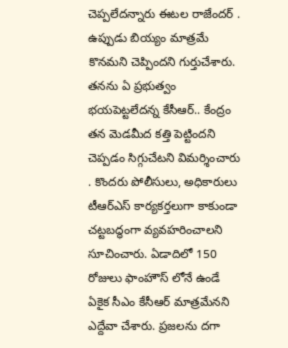చెప్పలేదన్నారు ఈటల రాజేందర్ . ఉప్పుడు బియ్యం మాత్రమే కొనమని చెప్పిందని గుర్తుచేశారు. తనను ఏ ప్రభుత్వం భయపెట్టలేదన్న కేసీఆర్.. కేంద్రం తన మెడమీద కత్తి పెట్టిందని చెప్పడం సిగ్గుచేటని విమర్శించారు . కొందరు పోలీసులు, అధికారులు టీఆర్ఎస్ కార్యకర్తలుగా కాకుండా చట్టబద్ధంగా వ్యవహరించాలని సూచించారు. ఏడాదిలో 150 రోజులు ఫాంహౌస్ లోనే ఉండే ఏకైక సీఎం కేసీఆర్ మాత్రమేనని ఎద్దేవా చేశారు. ప్రజలను దగా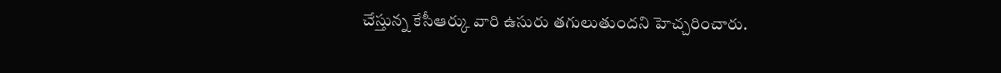చేస్తున్న కేసీఆర్కు వారి ఉసురు తగులుతుందని హెచ్చరించారు.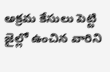అక్రమ కేసులు పెట్టి జైల్లో ఉంచిన వారిని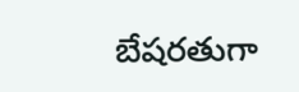బేషరతుగా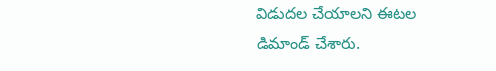విడుదల చేయాలని ఈటల డిమాండ్ చేశారు.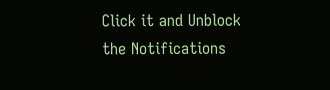Click it and Unblock the Notifications